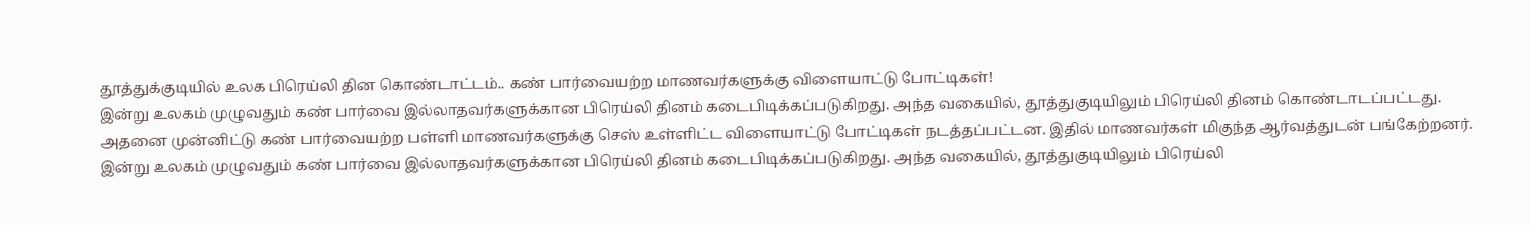தூத்துக்குடியில் உலக பிரெய்லி தின கொண்டாட்டம்.. கண் பார்வையற்ற மாணவர்களுக்கு விளையாட்டு போட்டிகள்!
இன்று உலகம் முழுவதும் கண் பார்வை இல்லாதவர்களுக்கான பிரெய்லி தினம் கடைபிடிக்கப்படுகிறது. அந்த வகையில், தூத்துகுடியிலும் பிரெய்லி தினம் கொண்டாடப்பட்டது. அதனை முன்னிட்டு கண் பார்வையற்ற பள்ளி மாணவர்களுக்கு செஸ் உள்ளிட்ட விளையாட்டு போட்டிகள் நடத்தப்பட்டன. இதில் மாணவர்கள் மிகுந்த ஆர்வத்துடன் பங்கேற்றனர்.
இன்று உலகம் முழுவதும் கண் பார்வை இல்லாதவர்களுக்கான பிரெய்லி தினம் கடைபிடிக்கப்படுகிறது. அந்த வகையில், தூத்துகுடியிலும் பிரெய்லி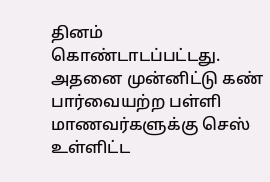தினம் கொண்டாடப்பட்டது. அதனை முன்னிட்டு கண் பார்வையற்ற பள்ளி மாணவர்களுக்கு செஸ் உள்ளிட்ட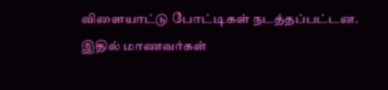விளையாட்டு போட்டிகள் நடத்தப்பட்டன. இதில் மாணவர்கள்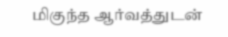மிகுந்த ஆர்வத்துடன்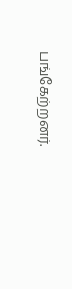பங்கேற்றனர்.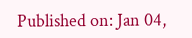Published on: Jan 04,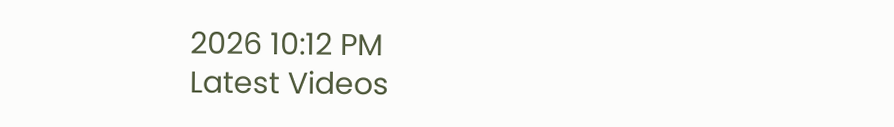2026 10:12 PM
Latest Videos